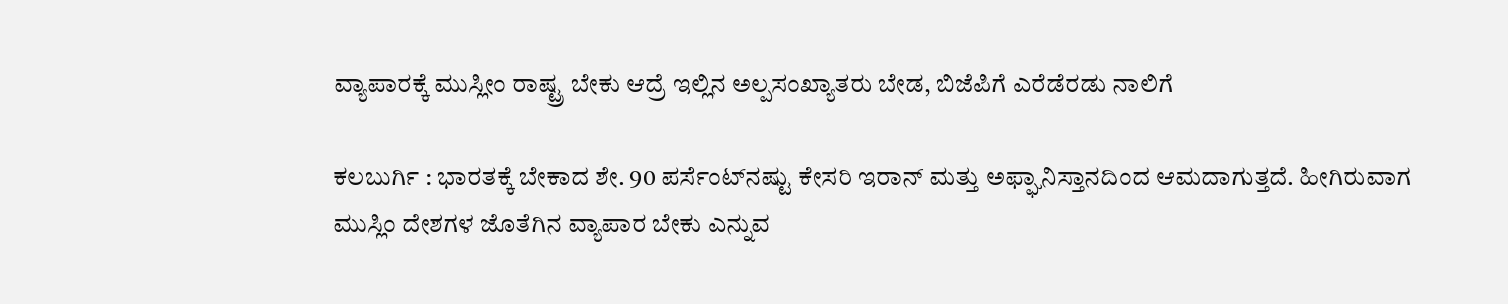ವ್ಯಾಪಾರಕ್ಕೆ ಮುಸ್ಲೀಂ ರಾಷ್ಟ್ರ ಬೇಕು ಆದ್ರೆ ಇಲ್ಲಿನ ಅಲ್ಪಸಂಖ್ಯಾತರು ಬೇಡ, ಬಿಜೆಪಿಗೆ ಎರೆಡೆರಡು ನಾಲಿಗೆ

ಕಲಬುರ್ಗಿ : ಭಾರತಕ್ಕೆ ಬೇಕಾದ ಶೇ. 90 ಪರ್ಸೆಂಟ್‌ನಷ್ಟು ಕೇಸರಿ ಇರಾನ್ ಮತ್ತು ಅಫ್ಘಾನಿಸ್ತಾನದಿಂದ ಆಮದಾಗುತ್ತದೆ. ಹೀಗಿರುವಾಗ ಮುಸ್ಲಿಂ ದೇಶಗಳ ಜೊತೆಗಿನ ವ್ಯಾಪಾರ ಬೇಕು ಎನ್ನುವ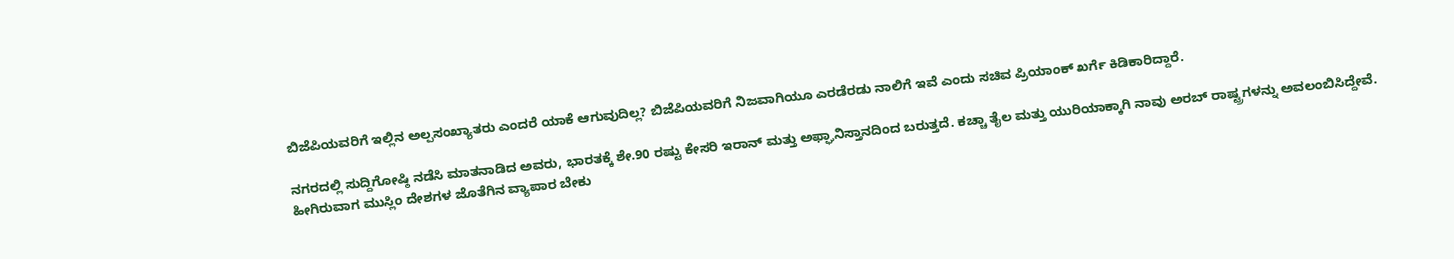ಬಿಜೆಪಿಯವರಿಗೆ ಇಲ್ಲಿನ ಅಲ್ಪಸಂಖ್ಯಾತರು ಎಂದರೆ ಯಾಕೆ ಆಗುವುದಿಲ್ಲ? ಬಿಜೆಪಿಯವರಿಗೆ ನಿಜವಾಗಿಯೂ ಎರಡೆರಡು ನಾಲಿಗೆ ಇವೆ ಎಂದು ಸಚಿವ ಪ್ರಿಯಾಂಕ್ ಖರ್ಗೆ ಕಿಡಿಕಾರಿದ್ದಾರೆ.

ನಗರದಲ್ಲಿ ಸುದ್ದಿಗೋಷ್ಠಿ ನಡೆಸಿ ಮಾತನಾಡಿದ ಅವರು, ಭಾರತಕ್ಕೆ ಶೇ.90 ರಷ್ಟು ಕೇಸರಿ ಇರಾನ್ ಮತ್ತು ಅಫ್ಘಾನಿಸ್ತಾನದಿಂದ ಬರುತ್ತದೆ. ಕಚ್ಚಾ ತೈಲ ಮತ್ತು ಯುರಿಯಾಕ್ಕಾಗಿ ನಾವು ಅರಬ್ ರಾಷ್ಟ್ರಗಳನ್ನು ಅವಲಂಬಿಸಿದ್ದೇವೆ. ಹೀಗಿರುವಾಗ ಮುಸ್ಲಿಂ ದೇಶಗಳ ಜೊತೆಗಿನ ವ್ಯಾಪಾರ ಬೇಕು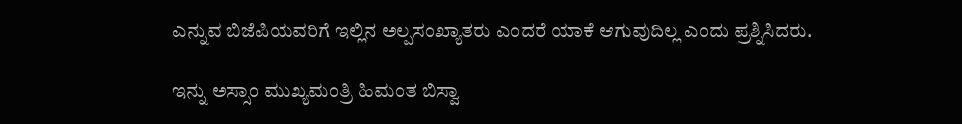ಎನ್ನುವ ಬಿಜೆಪಿಯವರಿಗೆ ಇಲ್ಲಿನ ಅಲ್ಪಸಂಖ್ಯಾತರು ಎಂದರೆ ಯಾಕೆ ಆಗುವುದಿಲ್ಲ ಎಂದು ಪ್ರಶ್ನಿಸಿದರು.

ಇನ್ನು ಅಸ್ಸಾಂ ಮುಖ್ಯಮಂತ್ರಿ ಹಿಮಂತ ಬಿಸ್ವಾ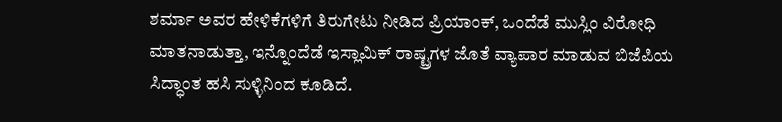ಶರ್ಮಾ ಅವರ ಹೇಳಿಕೆಗಳಿಗೆ ತಿರುಗೇಟು ನೀಡಿದ ಪ್ರಿಯಾಂಕ್, ಒಂದೆಡೆ ಮುಸ್ಲಿಂ ವಿರೋಧಿ ಮಾತನಾಡುತ್ತಾ, ಇನ್ನೊಂದೆಡೆ ಇಸ್ಲಾಮಿಕ್ ರಾಷ್ಟ್ರಗಳ ಜೊತೆ ವ್ಯಾಪಾರ ಮಾಡುವ ಬಿಜೆಪಿಯ ಸಿದ್ಧಾಂತ ಹಸಿ ಸುಳ್ಳಿನಿಂದ ಕೂಡಿದೆ.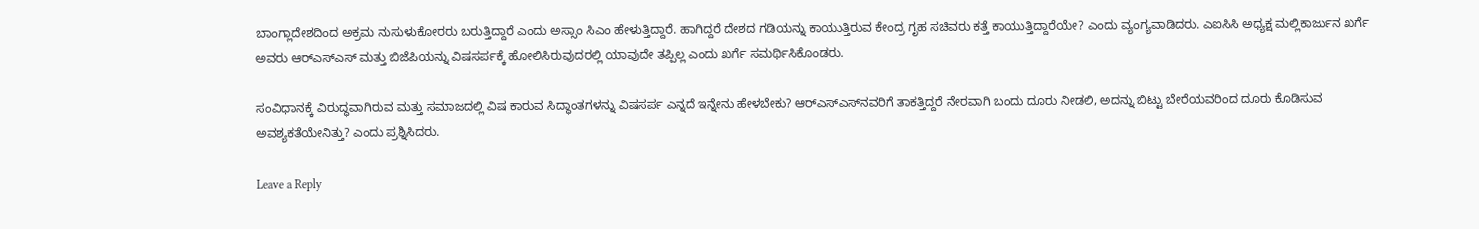ಬಾಂಗ್ಲಾದೇಶದಿಂದ ಅಕ್ರಮ ನುಸುಳುಕೋರರು ಬರುತ್ತಿದ್ದಾರೆ ಎಂದು ಅಸ್ಸಾಂ ಸಿಎಂ ಹೇಳುತ್ತಿದ್ದಾರೆ. ಹಾಗಿದ್ದರೆ ದೇಶದ ಗಡಿಯನ್ನು ಕಾಯುತ್ತಿರುವ ಕೇಂದ್ರ ಗೃಹ ಸಚಿವರು ಕತ್ತೆ ಕಾಯುತ್ತಿದ್ದಾರೆಯೇ? ಎಂದು ವ್ಯಂಗ್ಯವಾಡಿದರು. ಎಐಸಿಸಿ ಅಧ್ಯಕ್ಷ ಮಲ್ಲಿಕಾರ್ಜುನ ಖರ್ಗೆ ಅವರು ಆರ್‌ಎಸ್‌ಎಸ್ ಮತ್ತು ಬಿಜೆಪಿಯನ್ನು ವಿಷಸರ್ಪಕ್ಕೆ ಹೋಲಿಸಿರುವುದರಲ್ಲಿ ಯಾವುದೇ ತಪ್ಪಿಲ್ಲ ಎಂದು ಖರ್ಗೆ ಸಮರ್ಥಿಸಿಕೊಂಡರು.

ಸಂವಿಧಾನಕ್ಕೆ ವಿರುದ್ಧವಾಗಿರುವ ಮತ್ತು ಸಮಾಜದಲ್ಲಿ ವಿಷ ಕಾರುವ ಸಿದ್ಧಾಂತಗಳನ್ನು ವಿಷಸರ್ಪ ಎನ್ನದೆ ಇನ್ನೇನು ಹೇಳಬೇಕು? ಆರ್‌ಎಸ್‌ಎಸ್‌ನವರಿಗೆ ತಾಕತ್ತಿದ್ದರೆ ನೇರವಾಗಿ ಬಂದು ದೂರು ನೀಡಲಿ, ಅದನ್ನು ಬಿಟ್ಟು ಬೇರೆಯವರಿಂದ ದೂರು ಕೊಡಿಸುವ ಅವಶ್ಯಕತೆಯೇನಿತ್ತು? ಎಂದು ಪ್ರಶ್ನಿಸಿದರು.

Leave a Reply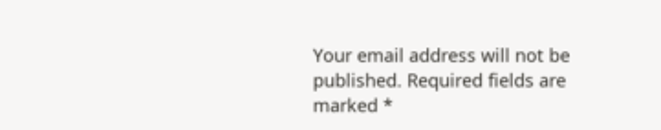Your email address will not be published. Required fields are marked *